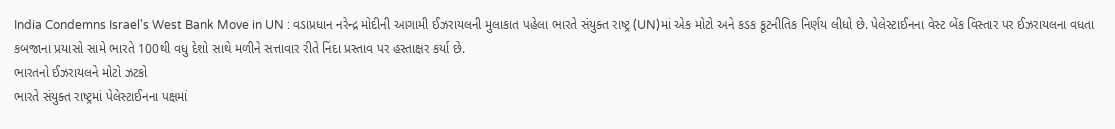India Condemns Israel's West Bank Move in UN : વડાપ્રધાન નરેન્દ્ર મોદીની આગામી ઈઝરાયલની મુલાકાત પહેલા ભારતે સંયુક્ત રાષ્ટ્ર (UN)માં એક મોટો અને કડક કૂટનીતિક નિર્ણય લીધો છે. પેલેસ્ટાઈનના વેસ્ટ બેંક વિસ્તાર પર ઈઝરાયલના વધતા કબજાના પ્રયાસો સામે ભારતે 100થી વધુ દેશો સાથે મળીને સત્તાવાર રીતે નિંદા પ્રસ્તાવ પર હસ્તાક્ષર કર્યા છે.
ભારતનો ઈઝરાયલને મોટો ઝટકો
ભારતે સંયુક્ત રાષ્ટ્રમાં પેલેસ્ટાઈનના પક્ષમાં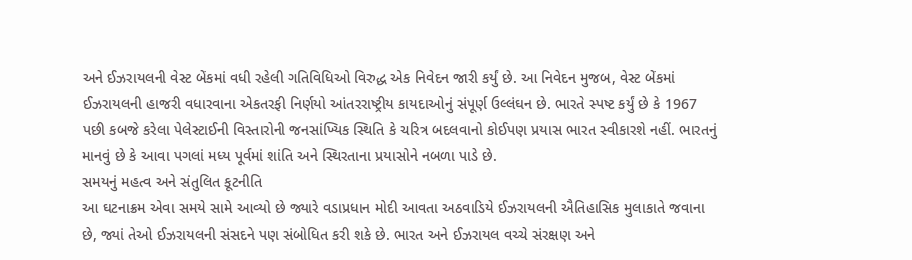અને ઈઝરાયલની વેસ્ટ બેંકમાં વધી રહેલી ગતિવિધિઓ વિરુદ્ધ એક નિવેદન જારી કર્યું છે. આ નિવેદન મુજબ, વેસ્ટ બેંકમાં ઈઝરાયલની હાજરી વધારવાના એકતરફી નિર્ણયો આંતરરાષ્ટ્રીય કાયદાઓનું સંપૂર્ણ ઉલ્લંઘન છે. ભારતે સ્પષ્ટ કર્યું છે કે 1967 પછી કબજે કરેલા પેલેસ્ટાઈની વિસ્તારોની જનસાંખ્યિક સ્થિતિ કે ચરિત્ર બદલવાનો કોઈપણ પ્રયાસ ભારત સ્વીકારશે નહીં. ભારતનું માનવું છે કે આવા પગલાં મધ્ય પૂર્વમાં શાંતિ અને સ્થિરતાના પ્રયાસોને નબળા પાડે છે.
સમયનું મહત્વ અને સંતુલિત કૂટનીતિ
આ ઘટનાક્રમ એવા સમયે સામે આવ્યો છે જ્યારે વડાપ્રધાન મોદી આવતા અઠવાડિયે ઈઝરાયલની ઐતિહાસિક મુલાકાતે જવાના છે, જ્યાં તેઓ ઈઝરાયલની સંસદને પણ સંબોધિત કરી શકે છે. ભારત અને ઈઝરાયલ વચ્ચે સંરક્ષણ અને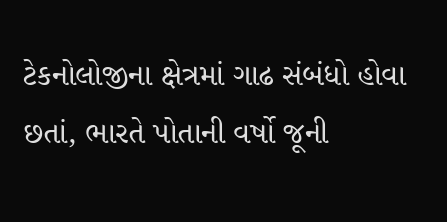ટેકનોલોજીના ક્ષેત્રમાં ગાઢ સંબંધો હોવા છતાં, ભારતે પોતાની વર્ષો જૂની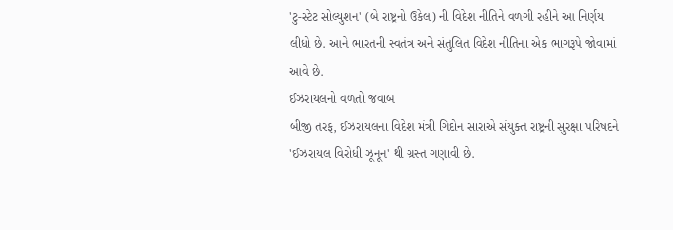'ટુ-સ્ટેટ સોલ્યુશન' (બે રાષ્ટ્રનો ઉકેલ) ની વિદેશ નીતિને વળગી રહીને આ નિર્ણય લીધો છે. આને ભારતની સ્વતંત્ર અને સંતુલિત વિદેશ નીતિના એક ભાગરૂપે જોવામાં આવે છે.
ઈઝરાયલનો વળતો જવાબ
બીજી તરફ, ઈઝરાયલના વિદેશ મંત્રી ગિદોન સારાએ સંયુક્ત રાષ્ટ્રની સુરક્ષા પરિષદને 'ઈઝરાયલ વિરોધી ઝૂનૂન' થી ગ્રસ્ત ગણાવી છે.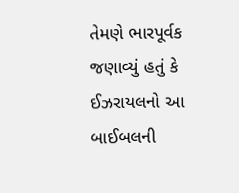તેમણે ભારપૂર્વક જણાવ્યું હતું કે ઈઝરાયલનો આ બાઈબલની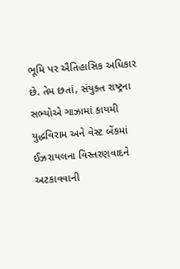ભૂમિ પર ઐતિહાસિક અધિકાર છે. તેમ છતાં, સંયુક્ત રાષ્ટ્રના સભ્યોએ ગાઝામાં કાયમી યુદ્ધવિરામ અને વેસ્ટ બેંકમાં ઈઝરાયલના વિસ્તરણવાદને અટકાવવાની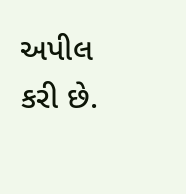અપીલ કરી છે.